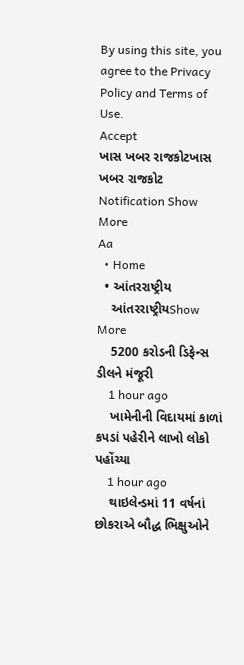By using this site, you agree to the Privacy Policy and Terms of Use.
Accept
ખાસ ખબર રાજકોટખાસ ખબર રાજકોટ
Notification Show More
Aa
  • Home
  • આંતરરાષ્ટ્રીય
    આંતરરાષ્ટ્રીયShow More
    5200 કરોડની ડિફેન્સ ડીલને મંજૂરી
    1 hour ago
    ખામેનીની વિદાયમાં કાળાં કપડાં પહેરીને લાખો લોકો પહોંચ્યા
    1 hour ago
    થાઇલેન્ડમાં 11 વર્ષનાં છોકરાએ બૌદ્ધ ભિક્ષુઓને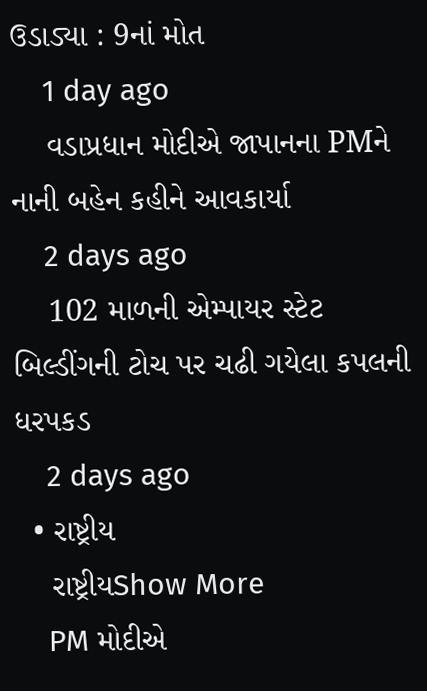ઉડાડ્યા : 9નાં મોત
    1 day ago
    વડાપ્રધાન મોદીએ જાપાનના PMને નાની બહેન કહીને આવકાર્યા
    2 days ago
    102 માળની એમ્પાયર સ્ટેટ બિલ્ડીંગની ટોચ પર ચઢી ગયેલા કપલની ધરપકડ
    2 days ago
  • રાષ્ટ્રીય
    રાષ્ટ્રીયShow More
    PM મોદીએ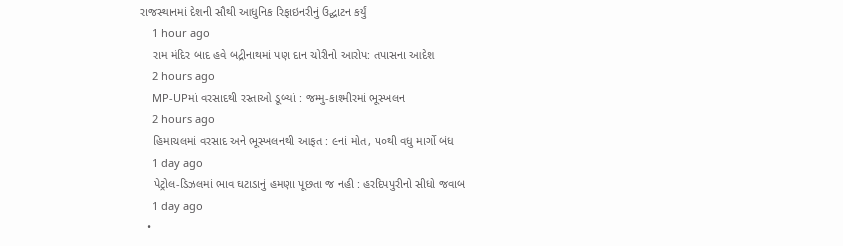રાજસ્થાનમાં દેશની સૌથી આધુનિક રિફાઇનરીનું ઉદ્ઘાટન કર્યું
    1 hour ago
    રામ મંદિર બાદ હવે બદ્રીનાથમાં પણ દાન ચોરીનો આરોપ: તપાસના આદેશ
    2 hours ago
    MP-UPમાં વરસાદથી રસ્તાઓ ડૂબ્યાં : જમ્મુ-કાશ્મીરમાં ભૂસ્ખલન
    2 hours ago
    હિમાચલમાં વરસાદ અને ભૂસ્ખલનથી આફત : ૯નાં મોત, ૫૦થી વધુ માર્ગો બંધ
    1 day ago
    પેટ્રોલ-ડિઝલમાં ભાવ ઘટાડાનું હમણા પૂછતા જ નહી : હરદિપપુરીનો સીધો જવાબ
    1 day ago
  •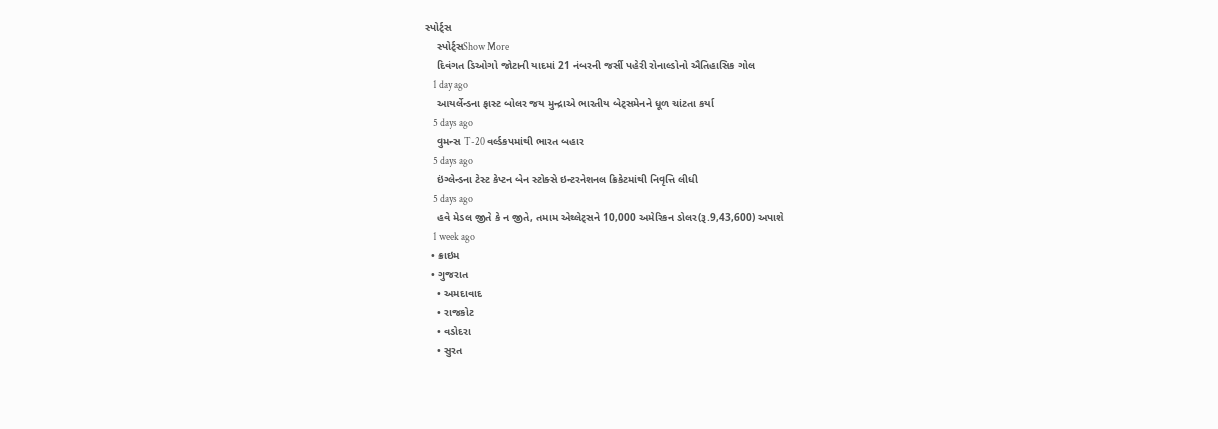સ્પોર્ટ્સ
    સ્પોર્ટ્સShow More
    દિવંગત ડિઓગો જોટાની યાદમાં 21 નંબરની જર્સી પહેરી રોનાલ્ડોનો ઐતિહાસિક ગોલ
    1 day ago
    આયર્લેન્ડના ફાસ્ટ બોલર જય મુન્દ્રાએ ભારતીય બેટ્સમેનને ધૂળ ચાંટતા કર્યા
    5 days ago
    વુમન્સ T-20 વર્લ્ડકપમાંથી ભારત બહાર
    5 days ago
    ઇંગ્લેન્ડના ટેસ્ટ કેપ્ટન બેન સ્ટોક્સે ઇન્ટરનેશનલ ક્રિકેટમાંથી નિવૃત્તિ લીધી
    5 days ago
    હવે મેડલ જીતે કે ન જીતે, તમામ એથ્લેટ્સને 10,000 અમેરિકન ડોલર(રૂ.9,43,600) અપાશે
    1 week ago
  • ક્રાઇમ
  • ગુજરાત
    • અમદાવાદ
    • રાજકોટ
    • વડોદરા
    • સુરત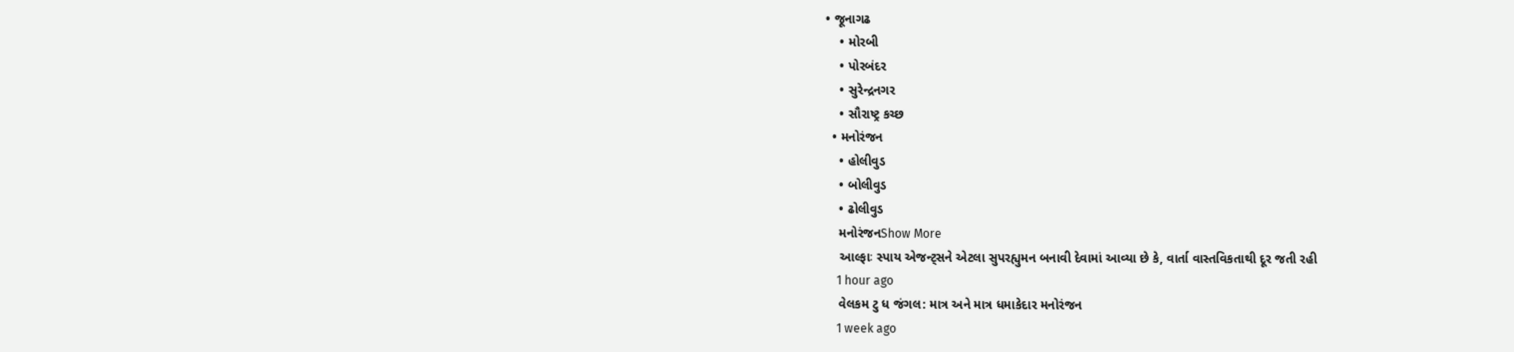• જૂનાગઢ
    • મોરબી
    • પોરબંદર
    • સુરેન્દ્રનગર
    • સૌરાષ્ટ્ર કચ્છ
  • મનોરંજન
    • હોલીવુડ
    • બોલીવુડ
    • ઢોલીવુડ
    મનોરંજનShow More
    આલ્ફાઃ સ્પાય એજન્ટ્સને એટલા સુપરહ્યુમન બનાવી દેવામાં આવ્યા છે કે, વાર્તા વાસ્તવિકતાથી દૂર જતી રહી
    1 hour ago
    વેલકમ ટુ ધ જંગલ: માત્ર અને માત્ર ધમાકેદાર મનોરંજન
    1 week ago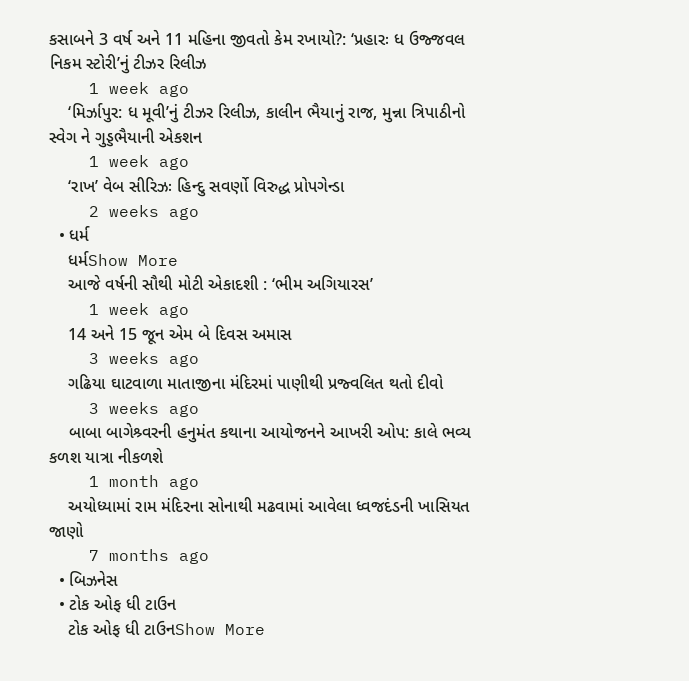કસાબને 3 વર્ષ અને 11 મહિના જીવતો કેમ રખાયો?: ‘પ્રહારઃ ધ ઉજ્જવલ નિકમ સ્ટોરી’નું ટીઝર રિલીઝ
    1 week ago
    ‘મિર્ઝાપુર: ધ મૂવી’નું ટીઝર રિલીઝ, કાલીન ભૈયાનું રાજ, મુન્ના ત્રિપાઠીનો સ્વેગ ને ગુડ્ડભૈયાની એકશન
    1 week ago
    ‘રાખ’ વેબ સીરિઝઃ હિન્દુ સવર્ણો વિરુદ્ધ પ્રોપગેન્ડા
    2 weeks ago
  • ધર્મ
    ધર્મShow More
    આજે વર્ષની સૌથી મોટી એકાદશી : ‘ભીમ અગિયારસ’
    1 week ago
    14 અને 15 જૂન એમ બે દિવસ અમાસ
    3 weeks ago
    ગઢિયા ઘાટવાળા માતાજીના મંદિરમાં પાણીથી પ્રજ્વલિત થતો દીવો
    3 weeks ago
    બાબા બાગેશ્ર્વરની હનુમંત કથાના આયોજનને આખરી ઓપ: કાલે ભવ્ય કળશ યાત્રા નીકળશે
    1 month ago
    અયોધ્યામાં રામ મંદિરના સોનાથી મઢવામાં આવેલા ધ્વજદંડની ખાસિયત જાણો
    7 months ago
  • બિઝનેસ
  • ટોક ઓફ ધી ટાઉન
    ટોક ઓફ ધી ટાઉનShow More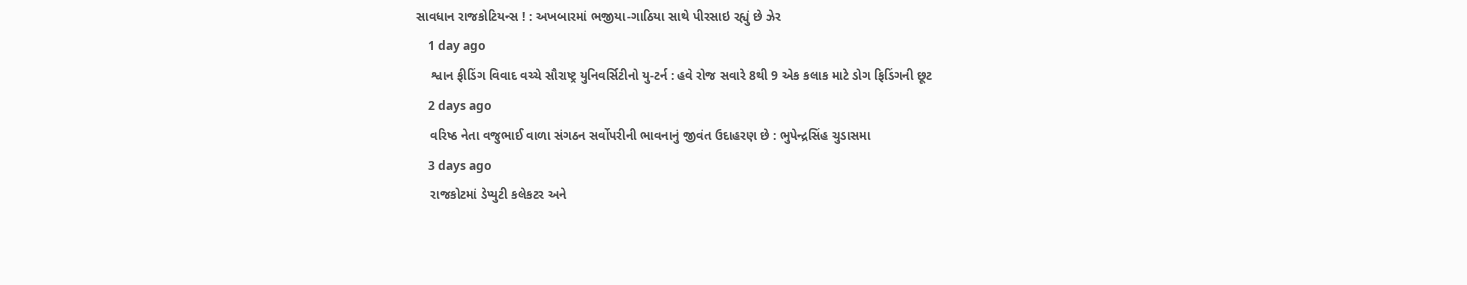સાવધાન રાજકોટિયન્સ ! : અખબારમાં ભજીયા-ગાઠિયા સાથે પીરસાઇ રહ્યું છે ઝેર
    1 day ago
    શ્વાન ફીડિંગ વિવાદ વચ્ચે સૌરાષ્ટ્ર યુનિવર્સિટીનો યુ-ટર્ન : હવે રોજ સવારે 8થી 9 એક કલાક માટે ડોગ ફિડિંગની છૂટ
    2 days ago
    વરિષ્ઠ નેતા વજુભાઈ વાળા સંગઠન સર્વોપરીની ભાવનાનું જીવંત ઉદાહરણ છે : ભુપેન્દ્રસિંહ ચુડાસમા
    3 days ago
    રાજકોટમાં ડેપ્યુટી કલેકટર અને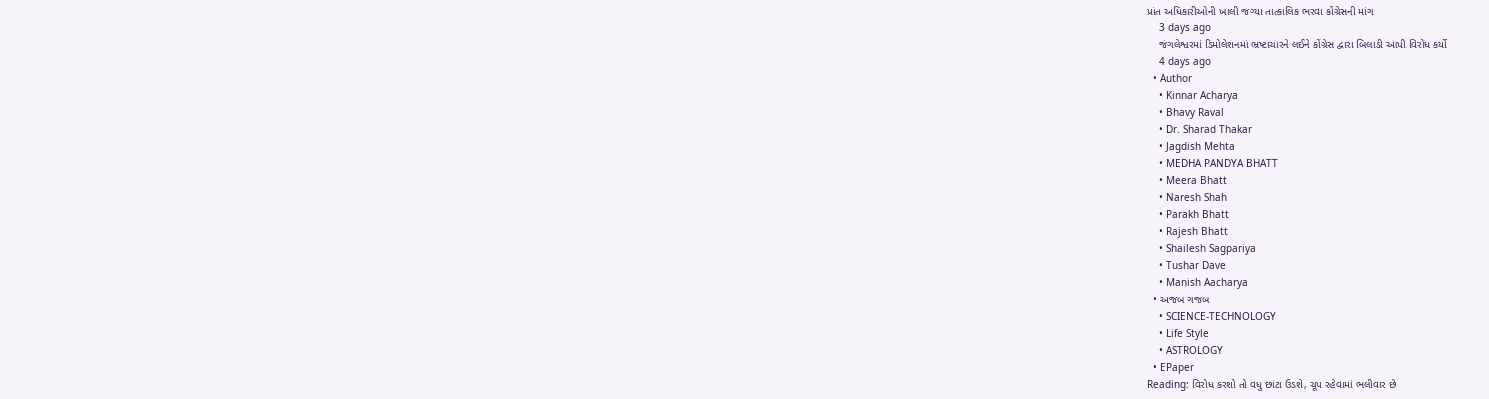પ્રાંત અધિકારીઓની ખાલી જગ્યા તાત્કાલિક ભરવા કોંગ્રેસની માંગ
    3 days ago
    જંગલેશ્વરમાં ડિમોલેશનમાં ભ્રષ્ટાચારને લઈને કોંગ્રેસ દ્વારા બિલાડી આપી વિરોધ કર્યો
    4 days ago
  • Author
    • Kinnar Acharya
    • Bhavy Raval
    • Dr. Sharad Thakar
    • Jagdish Mehta
    • MEDHA PANDYA BHATT
    • Meera Bhatt
    • Naresh Shah
    • Parakh Bhatt
    • Rajesh Bhatt
    • Shailesh Sagpariya
    • Tushar Dave
    • Manish Aacharya
  • અજબ ગજબ
    • SCIENCE-TECHNOLOGY
    • Life Style
    • ASTROLOGY
  • EPaper
Reading: વિરોધ કરશો તો વધુ છાંટા ઉડશે, ચૂપ રહેવામાં ભલીવાર છે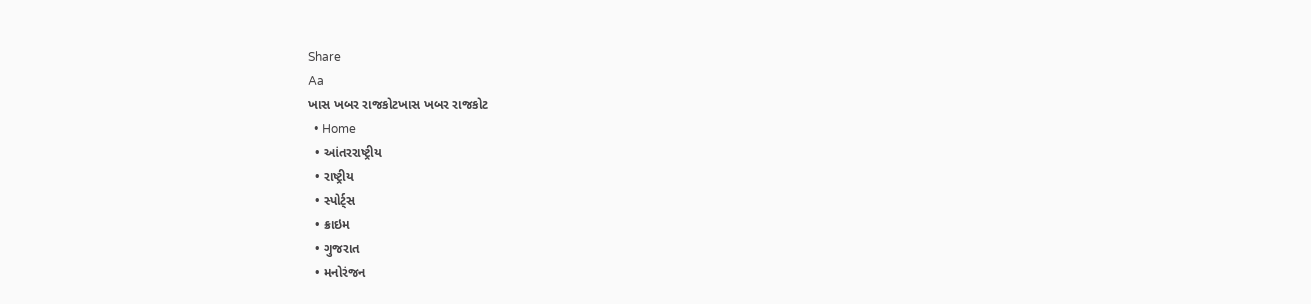Share
Aa
ખાસ ખબર રાજકોટખાસ ખબર રાજકોટ
  • Home
  • આંતરરાષ્ટ્રીય
  • રાષ્ટ્રીય
  • સ્પોર્ટ્સ
  • ક્રાઇમ
  • ગુજરાત
  • મનોરંજન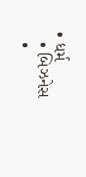• ધર્મ
  • બિઝનેસ
  •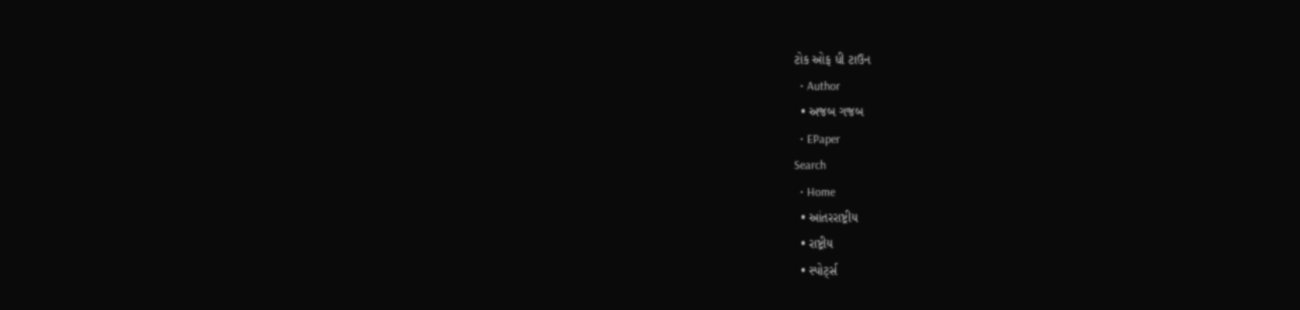ટોક ઓફ ધી ટાઉન
  • Author
  • અજબ ગજબ
  • EPaper
Search
  • Home
  • આંતરરાષ્ટ્રીય
  • રાષ્ટ્રીય
  • સ્પોર્ટ્સ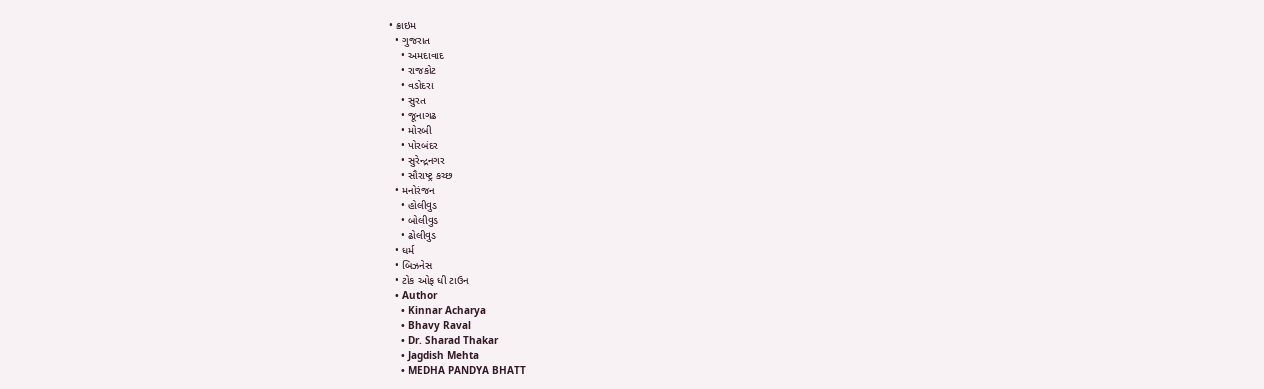• ક્રાઇમ
  • ગુજરાત
    • અમદાવાદ
    • રાજકોટ
    • વડોદરા
    • સુરત
    • જૂનાગઢ
    • મોરબી
    • પોરબંદર
    • સુરેન્દ્રનગર
    • સૌરાષ્ટ્ર કચ્છ
  • મનોરંજન
    • હોલીવુડ
    • બોલીવુડ
    • ઢોલીવુડ
  • ધર્મ
  • બિઝનેસ
  • ટોક ઓફ ધી ટાઉન
  • Author
    • Kinnar Acharya
    • Bhavy Raval
    • Dr. Sharad Thakar
    • Jagdish Mehta
    • MEDHA PANDYA BHATT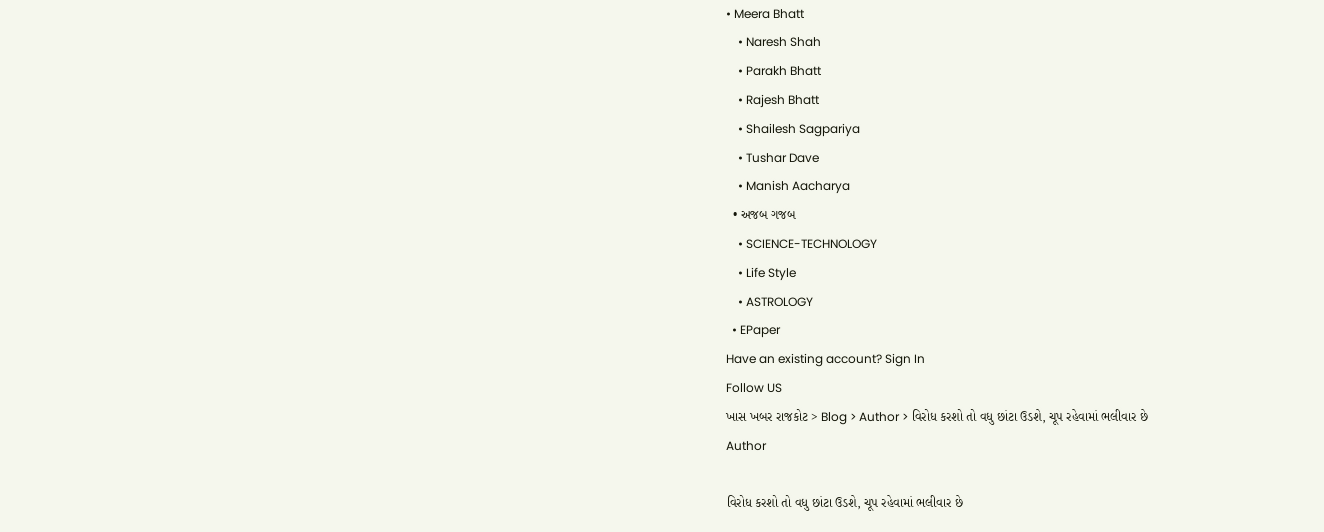• Meera Bhatt
    • Naresh Shah
    • Parakh Bhatt
    • Rajesh Bhatt
    • Shailesh Sagpariya
    • Tushar Dave
    • Manish Aacharya
  • અજબ ગજબ
    • SCIENCE-TECHNOLOGY
    • Life Style
    • ASTROLOGY
  • EPaper
Have an existing account? Sign In
Follow US
ખાસ ખબર રાજકોટ > Blog > Author > વિરોધ કરશો તો વધુ છાંટા ઉડશે, ચૂપ રહેવામાં ભલીવાર છે
Author

વિરોધ કરશો તો વધુ છાંટા ઉડશે, ચૂપ રહેવામાં ભલીવાર છે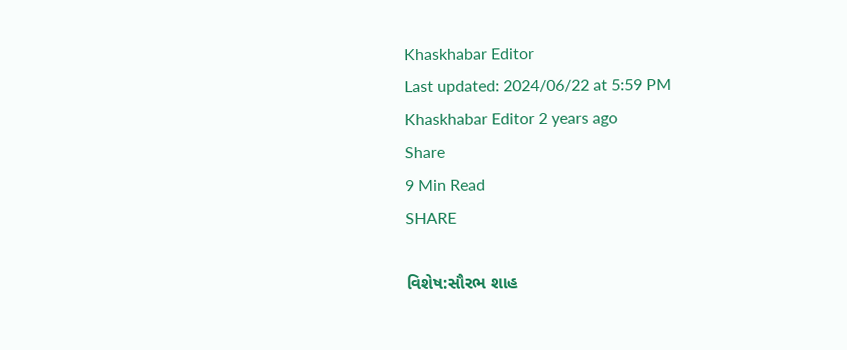Khaskhabar Editor
Last updated: 2024/06/22 at 5:59 PM
Khaskhabar Editor 2 years ago
Share
9 Min Read
SHARE

વિશેષ:સૌરભ શાહ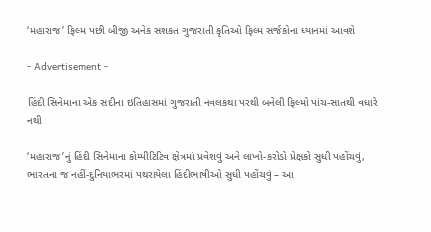‘મહારાજ’ ફિલ્મ પછી બીજી અનેક સશકત ગુજરાતી કૃતિઓ ફિલ્મ સર્જકોના ધ્યાનમાં આવશે

- Advertisement -

હિંદી સિનેમાના એક સદીના ઇતિહાસમાં ગુજરાતી નવલકથા પરથી બનેલી ફિલ્મો પાંચ-સાતથી વધારે નથી

‘મહારાજ’નું હિંદી સિનેમાના કોમ્પીટિટિવ ક્ષેત્રમાં પ્રવેશવું અને લાખો-કરોડો પ્રેક્ષકો સુધી પહોંચવું, ભારતના જ નહીં-દુનિયાભરમાં પથરાયેલા હિંદીભાષીઓ સુધી પહોંચવું – આ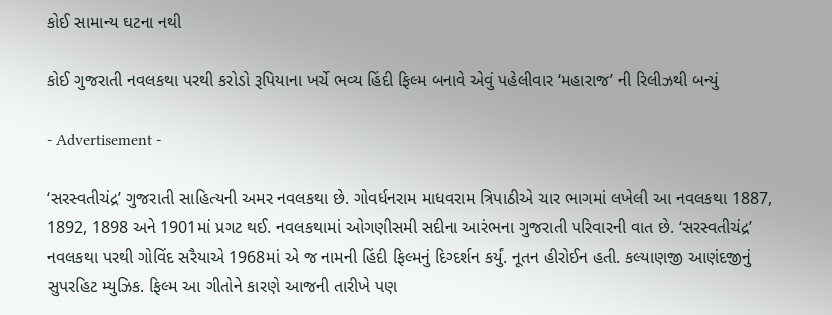કોઈ સામાન્ય ઘટના નથી

કોઈ ગુજરાતી નવલકથા પરથી કરોડો રૂપિયાના ખર્ચે ભવ્ય હિંદી ફિલ્મ બનાવે એવું પહેલીવાર ‘મહારાજ’ ની રિલીઝથી બન્યું

- Advertisement -

‘સરસ્વતીચંદ્ર’ ગુજરાતી સાહિત્યની અમર નવલકથા છે. ગોવર્ધનરામ માધવરામ ત્રિપાઠીએ ચાર ભાગમાં લખેલી આ નવલકથા 1887, 1892, 1898 અને 1901માં પ્રગટ થઈ. નવલકથામાં ઓગણીસમી સદીના આરંભના ગુજરાતી પરિવારની વાત છે. ‘સરસ્વતીચંદ્ર’ નવલકથા પરથી ગોવિંદ સરૈયાએ 1968માં એ જ નામની હિંદી ફિલ્મનું દિગ્દર્શન કર્યું. નૂતન હીરોઈન હતી. કલ્યાણજી આણંદજીનું સુપરહિટ મ્યુઝિક. ફિલ્મ આ ગીતોને કારણે આજની તારીખે પણ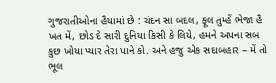ગુજરાતીઓના હૈયામાં છે : ચંદન સા બદલ, ફૂલ તુમ્હેં ભેજા હૈ ખત મેં, છોડ દે સારી દુનિયા કિસી કે લિયે, હમને અપના સબ કુછ ખોયા પ્યાર તેરા પાને કો. અને હજુ એક સદાબહાર – મેં તો ભૂલ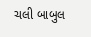ચલી બાબુલ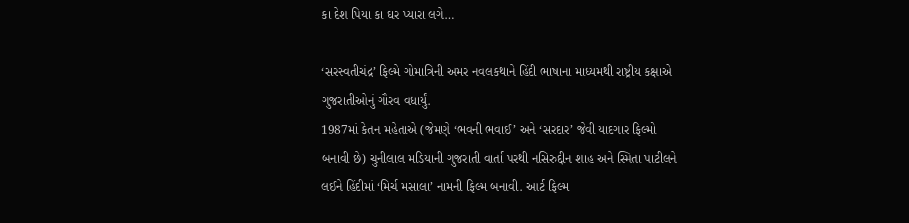કા દેશ પિયા કા ઘર પ્યારા લગે…

‘સરસ્વતીચંદ્ર’ ફિલ્મે ગોમાત્રિની અમર નવલકથાને હિંદી ભાષાના માધ્યમથી રાષ્ટ્રીય કક્ષાએ ગુજરાતીઓનું ગૌરવ વધાર્યું.
1987માં કેતન મહેતાએ (જેમણે ‘ભવની ભવાઈ’ અને ‘સરદાર’ જેવી યાદગાર ફિલ્મો બનાવી છે) ચુનીલાલ મડિયાની ગુજરાતી વાર્તા પરથી નસિરુદ્દીન શાહ અને સ્મિતા પાટીલને લઈને હિંદીમાં ‘મિર્ચ મસાલા’ નામની ફિલ્મ બનાવી. આર્ટ ફિલ્મ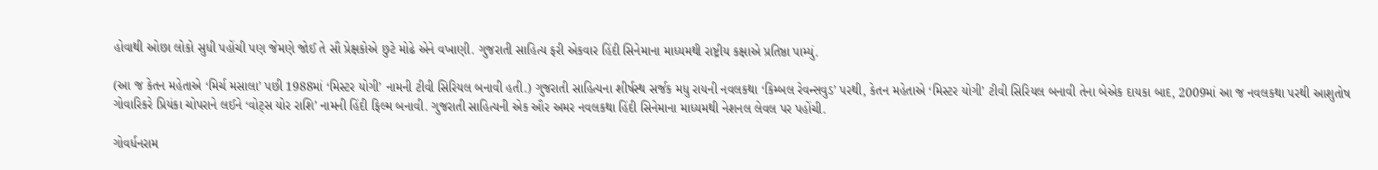હોવાથી ઓછા લોકો સુધી પહોંચી પણ જેમણે જોઈ તે સૌ પ્રેક્ષકોએ છુટે મોઢે એને વખાણી. ગુજરાતી સાહિત્ય ફરી એકવાર હિંદી સિનેમાના માધ્યમથી રાષ્ટ્રીય કક્ષાએ પ્રતિષ્ઠા પામ્યું.

(આ જ કેતન મહેતાએ ‘મિર્ચ મસાલા’ પછી 1988માં ‘મિસ્ટર યોગી’ નામની ટીવી સિરિયલ બનાવી હતી.) ગુજરાતી સાહિત્યના શીર્ષસ્થ સર્જક મધુ રાયની નવલકથા ‘કિમ્બલ રેવન્સવુડ’ પરથી, કેતન મહેતાએ ‘મિસ્ટર યોગી’ ટીવી સિરિયલ બનાવી તેના બેએક દાયકા બાદ, 2009માં આ જ નવલકથા પરથી આશુતોષ ગોવારિકરે પ્રિયંકા ચોપરાને લઈને ‘વોટ્સ યોર રાશિ’ નામની હિંદી ફિલ્મ બનાવી. ગુજરાતી સાહિત્યની એક ઔર અમર નવલકથા હિંદી સિનેમાના માધ્યમથી નેશનલ લેવલ પર પહોંચી.

ગોવર્ધનરામ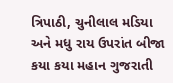ત્રિપાઠી, ચુનીલાલ મડિયા અને મધુ રાય ઉપરાંત બીજા કયા કયા મહાન ગુજરાતી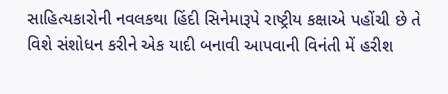સાહિત્યકારોની નવલકથા હિંદી સિનેમારૂપે રાષ્ટ્રીય કક્ષાએ પહોંચી છે તે વિશે સંશોધન કરીને એક યાદી બનાવી આપવાની વિનંતી મેં હરીશ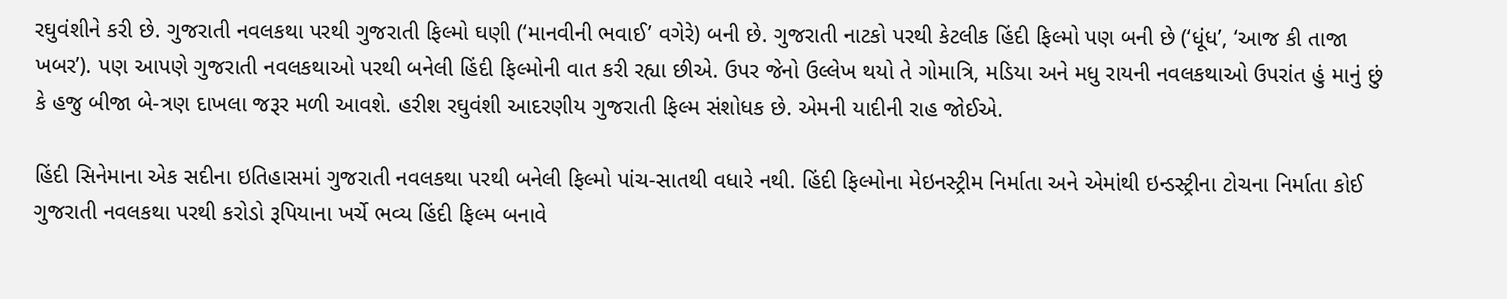રઘુવંશીને કરી છે. ગુજરાતી નવલકથા પરથી ગુજરાતી ફિલ્મો ઘણી (‘માનવીની ભવાઈ’ વગેરે) બની છે. ગુજરાતી નાટકો પરથી કેટલીક હિંદી ફિલ્મો પણ બની છે (‘ધૂંધ’, ‘આજ કી તાજા ખબર’). પણ આપણે ગુજરાતી નવલકથાઓ પરથી બનેલી હિંદી ફિલ્મોની વાત કરી રહ્યા છીએ. ઉપર જેનો ઉલ્લેખ થયો તે ગોમાત્રિ, મડિયા અને મધુ રાયની નવલકથાઓ ઉપરાંત હું માનું છું કે હજુ બીજા બે-ત્રણ દાખલા જરૂર મળી આવશે. હરીશ રઘુવંશી આદરણીય ગુજરાતી ફિલ્મ સંશોધક છે. એમની યાદીની રાહ જોઈએ.

હિંદી સિનેમાના એક સદીના ઇતિહાસમાં ગુજરાતી નવલકથા પરથી બનેલી ફિલ્મો પાંચ-સાતથી વધારે નથી. હિંદી ફિલ્મોના મેઇનસ્ટ્રીમ નિર્માતા અને એમાંથી ઇન્ડસ્ટ્રીના ટોચના નિર્માતા કોઈ ગુજરાતી નવલકથા પરથી કરોડો રૂપિયાના ખર્ચે ભવ્ય હિંદી ફિલ્મ બનાવે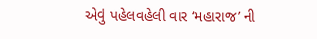એવું પહેલવહેલી વાર ‘મહારાજ’ ની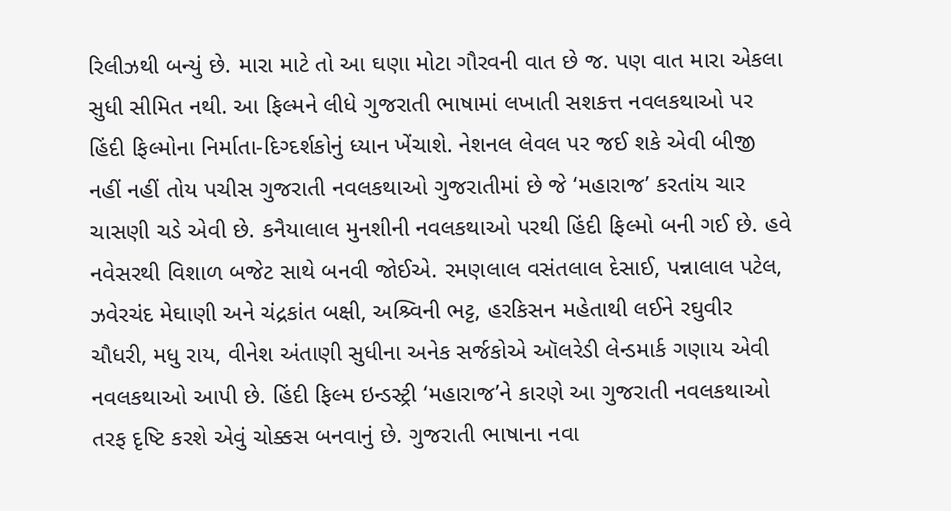રિલીઝથી બન્યું છે. મારા માટે તો આ ઘણા મોટા ગૌરવની વાત છે જ. પણ વાત મારા એકલા સુધી સીમિત નથી. આ ફિલ્મને લીધે ગુજરાતી ભાષામાં લખાતી સશકત્ત નવલકથાઓ પર હિંદી ફિલ્મોના નિર્માતા-દિગ્દર્શકોનું ધ્યાન ખેંચાશે. નેશનલ લેવલ પર જઈ શકે એવી બીજી નહીં નહીં તોય પચીસ ગુજરાતી નવલકથાઓ ગુજરાતીમાં છે જે ‘મહારાજ’ કરતાંય ચાર ચાસણી ચડે એવી છે. કનૈયાલાલ મુનશીની નવલકથાઓ પરથી હિંદી ફિલ્મો બની ગઈ છે. હવે નવેસરથી વિશાળ બજેટ સાથે બનવી જોઈએ. રમણલાલ વસંતલાલ દેસાઈ, પન્નાલાલ પટેલ, ઝવેરચંદ મેઘાણી અને ચંદ્રકાંત બક્ષી, અશ્ર્વિની ભટ્ટ, હરકિસન મહેતાથી લઈને રઘુવીર ચૌધરી, મધુ રાય, વીનેશ અંતાણી સુધીના અનેક સર્જકોએ ઑલરેડી લેન્ડમાર્ક ગણાય એવી નવલકથાઓ આપી છે. હિંદી ફિલ્મ ઇન્ડસ્ટ્રી ‘મહારાજ’ને કારણે આ ગુજરાતી નવલકથાઓ તરફ દૃષ્ટિ કરશે એવું ચોક્કસ બનવાનું છે. ગુજરાતી ભાષાના નવા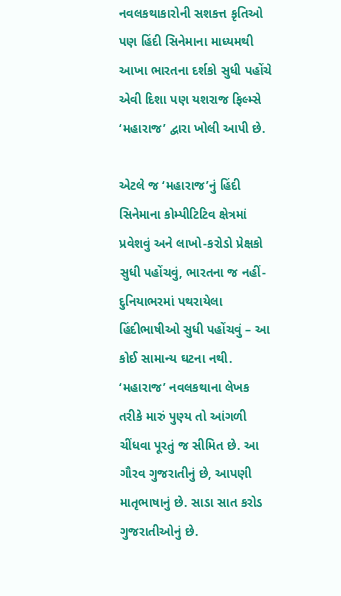નવલકથાકારોની સશકત્ત કૃતિઓ પણ હિંદી સિનેમાના માધ્યમથી આખા ભારતના દર્શકો સુધી પહોંચે એવી દિશા પણ યશરાજ ફિલ્મ્સે ‘મહારાજ’ દ્વારા ખોલી આપી છે.

એટલે જ ‘મહારાજ’નું હિંદી સિનેમાના કોમ્પીટિટિવ ક્ષેત્રમાં પ્રવેશવું અને લાખો-કરોડો પ્રેક્ષકો સુધી પહોંચવું, ભારતના જ નહીં-દુનિયાભરમાં પથરાયેલા હિંદીભાષીઓ સુધી પહોંચવું – આ કોઈ સામાન્ય ઘટના નથી. ‘મહારાજ’ નવલકથાના લેખક તરીકે મારું પુણ્ય તો આંગળી ચીંધવા પૂરતું જ સીમિત છે. આ ગૌરવ ગુજરાતીનું છે, આપણી માતૃભાષાનું છે. સાડા સાત કરોડ ગુજરાતીઓનું છે.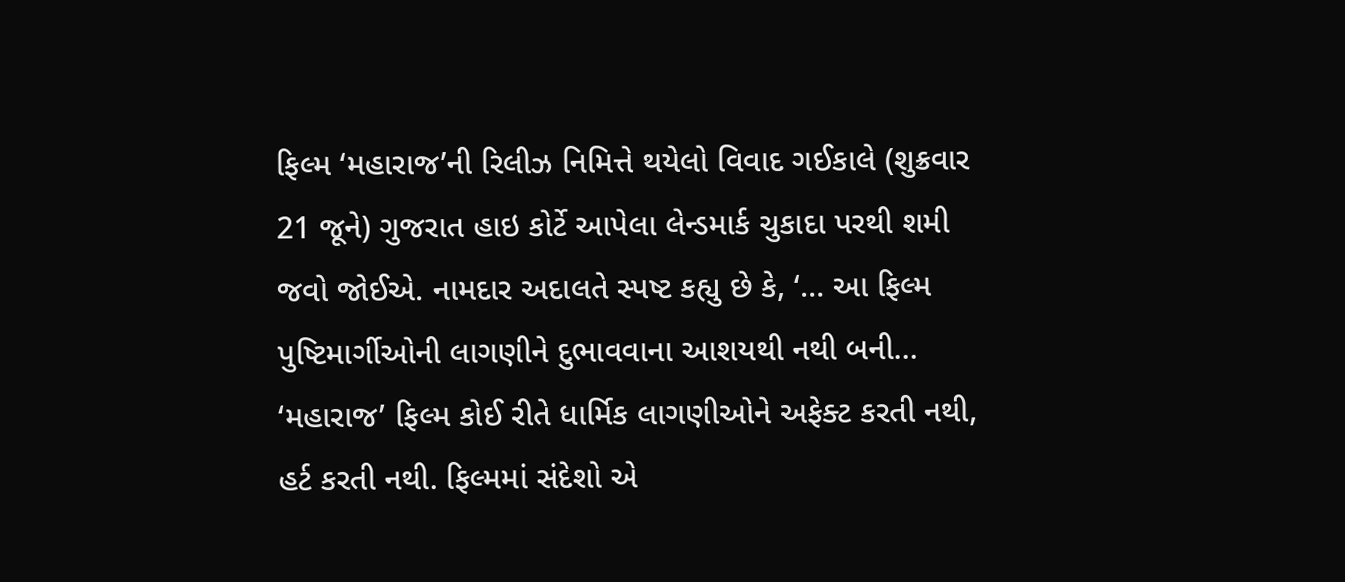ફિલ્મ ‘મહારાજ’ની રિલીઝ નિમિત્તે થયેલો વિવાદ ગઈકાલે (શુક્રવાર 21 જૂને) ગુજરાત હાઇ કોર્ટે આપેલા લેન્ડમાર્ક ચુકાદા પરથી શમી જવો જોઈએ. નામદાર અદાલતે સ્પષ્ટ કહ્યુ છે કે, ‘… આ ફિલ્મ પુષ્ટિમાર્ગીઓની લાગણીને દુભાવવાના આશયથી નથી બની… ‘મહારાજ’ ફિલ્મ કોઈ રીતે ધાર્મિક લાગણીઓને અફેક્ટ કરતી નથી, હર્ટ કરતી નથી. ફિલ્મમાં સંદેશો એ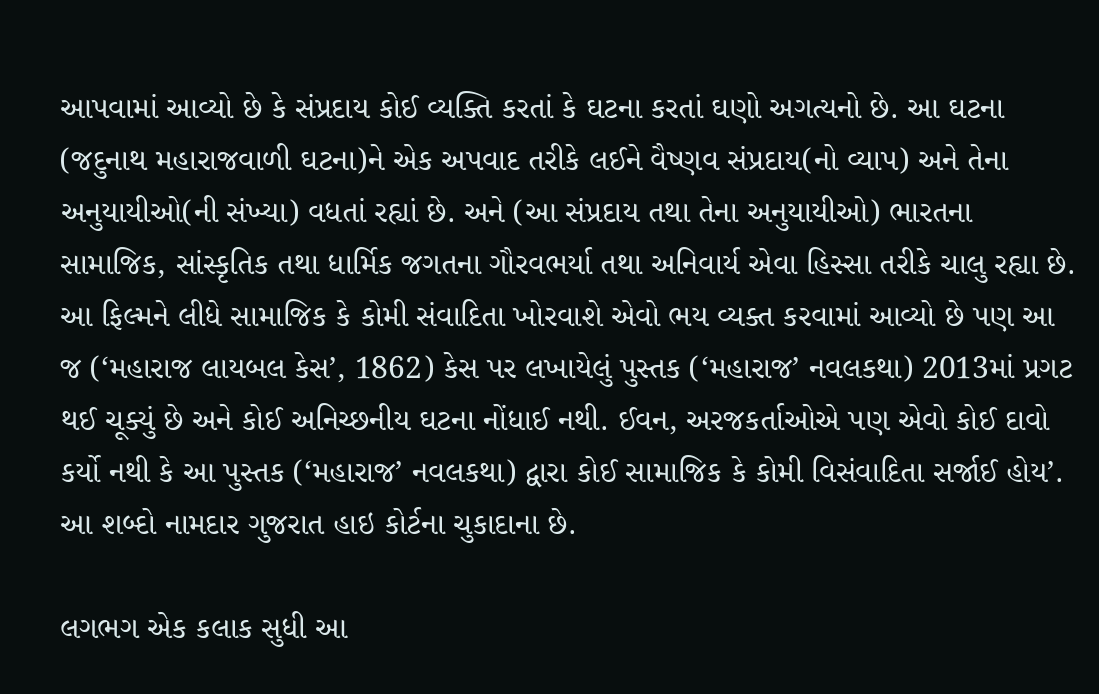આપવામાં આવ્યો છે કે સંપ્રદાય કોઈ વ્યક્તિ કરતાં કે ઘટના કરતાં ઘણો અગત્યનો છે. આ ઘટના (જદુનાથ મહારાજવાળી ઘટના)ને એક અપવાદ તરીકે લઈને વૈષ્ણવ સંપ્રદાય(નો વ્યાપ) અને તેના અનુયાયીઓ(ની સંખ્યા) વધતાં રહ્યાં છે. અને (આ સંપ્રદાય તથા તેના અનુયાયીઓ) ભારતના સામાજિક, સાંસ્કૃતિક તથા ધાર્મિક જગતના ગૌરવભર્યા તથા અનિવાર્ય એવા હિસ્સા તરીકે ચાલુ રહ્યા છે. આ ફિલ્મને લીધે સામાજિક કે કોમી સંવાદિતા ખોરવાશે એવો ભય વ્યક્ત કરવામાં આવ્યો છે પણ આ જ (‘મહારાજ લાયબલ કેસ’, 1862) કેસ પર લખાયેલું પુસ્તક (‘મહારાજ’ નવલકથા) 2013માં પ્રગટ થઈ ચૂક્યું છે અને કોઈ અનિચ્છનીય ઘટના નોંધાઈ નથી. ઈવન, અરજકર્તાઓએ પણ એવો કોઈ દાવો કર્યો નથી કે આ પુસ્તક (‘મહારાજ’ નવલકથા) દ્વારા કોઈ સામાજિક કે કોમી વિસંવાદિતા સર્જાઈ હોય’.
આ શબ્દો નામદાર ગુજરાત હાઇ કોર્ટના ચુકાદાના છે.

લગભગ એક કલાક સુધી આ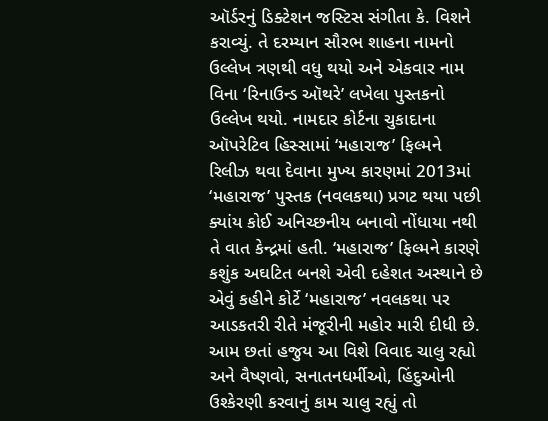ઑર્ડરનું ડિક્ટેશન જસ્ટિસ સંગીતા કે. વિશને કરાવ્યું. તે દરમ્યાન સૌરભ શાહના નામનો ઉલ્લેખ ત્રણથી વધુ થયો અને એકવાર નામ વિના ‘રિનાઉન્ડ ઑથરે’ લખેલા પુસ્તકનો ઉલ્લેખ થયો. નામદાર કોર્ટના ચુકાદાના ઑપરેટિવ હિસ્સામાં ‘મહારાજ’ ફિલ્મને રિલીઝ થવા દેવાના મુખ્ય કારણમાં 2013માં ‘મહારાજ’ પુસ્તક (નવલકથા) પ્રગટ થયા પછી ક્યાંય કોઈ અનિચ્છનીય બનાવો નોંધાયા નથી તે વાત કેન્દ્રમાં હતી. ‘મહારાજ’ ફિલ્મને કારણે કશુંક અઘટિત બનશે એવી દહેશત અસ્થાને છે એવું કહીને કોર્ટે ‘મહારાજ’ નવલકથા પર આડકતરી રીતે મંજૂરીની મહોર મારી દીધી છે. આમ છતાં હજુય આ વિશે વિવાદ ચાલુ રહ્યો અને વૈષ્ણવો, સનાતનધર્મીઓ, હિંદુઓની ઉશ્કેરણી કરવાનું કામ ચાલુ રહ્યું તો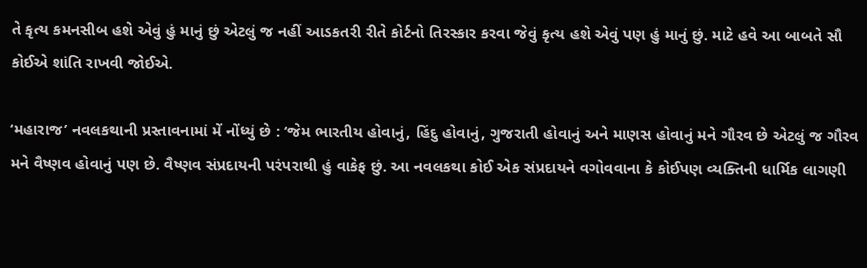તે કૃત્ય કમનસીબ હશે એવું હું માનું છું એટલું જ નહીં આડકતરી રીતે કોર્ટનો તિરસ્કાર કરવા જેવું કૃત્ય હશે એવું પણ હું માનું છું. માટે હવે આ બાબતે સૌ કોઈએ શાંતિ રાખવી જોઈએ.

‘મહારાજ’ નવલકથાની પ્રસ્તાવનામાં મેં નોંધ્યું છે : ‘જેમ ભારતીય હોવાનું, હિંદુ હોવાનું, ગુજરાતી હોવાનું અને માણસ હોવાનું મને ગૌરવ છે એટલું જ ગૌરવ મને વૈષ્ણવ હોવાનું પણ છે. વૈષ્ણવ સંપ્રદાયની પરંપરાથી હું વાકેફ છું. આ નવલકથા કોઈ એક સંપ્રદાયને વગોવવાના કે કોઈપણ વ્યક્તિની ધાર્મિક લાગણી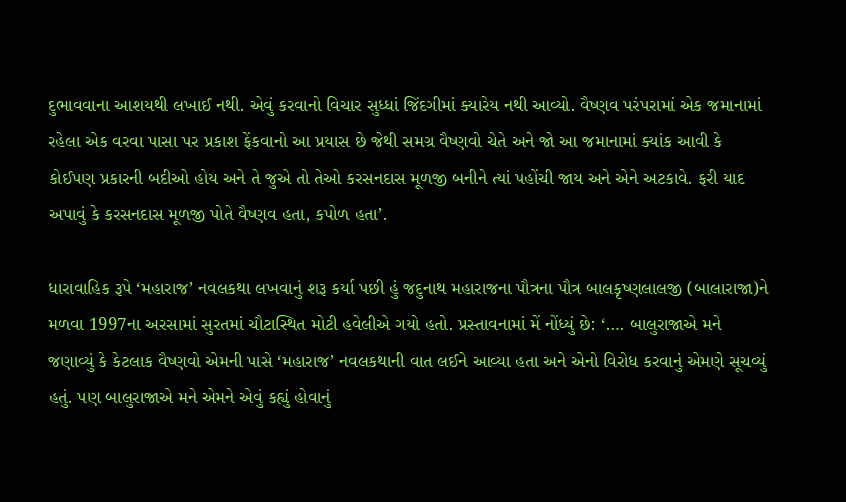દુભાવવાના આશયથી લખાઈ નથી. એવું કરવાનો વિચાર સુધ્ધાં જિંદગીમાં ક્યારેય નથી આવ્યો. વૈષ્ણવ પરંપરામાં એક જમાનામાં રહેલા એક વરવા પાસા પર પ્રકાશ ફેંકવાનો આ પ્રયાસ છે જેથી સમગ્ર વૈષ્ણવો ચેતે અને જો આ જમાનામાં ક્યાંક આવી કે કોઈપણ પ્રકારની બદીઓ હોય અને તે જુએ તો તેઓ કરસનદાસ મૂળજી બનીને ત્યાં પહોંચી જાય અને એને અટકાવે. ફરી યાદ અપાવું કે કરસનદાસ મૂળજી પોતે વૈષ્ણવ હતા, કપોળ હતા’.

ધારાવાહિક રૂપે ‘મહારાજ’ નવલકથા લખવાનું શરૂ કર્યા પછી હું જદુનાથ મહારાજના પૌત્રના પૌત્ર બાલકૃષ્ણલાલજી (બાલારાજા)ને મળવા 1997ના અરસામાં સુરતમાં ચૌટાસ્થિત મોટી હવેલીએ ગયો હતો. પ્રસ્તાવનામાં મેં નોંધ્યું છે: ‘…. બાલુરાજાએ મને જણાવ્યું કે કેટલાક વૈષ્ણવો એમની પાસે ‘મહારાજ’ નવલકથાની વાત લઈને આવ્યા હતા અને એનો વિરોધ કરવાનું એમણે સૂચવ્યું હતું. પણ બાલુરાજાએ મને એમને એવું કહ્યું હોવાનું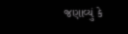જણાવ્યું કે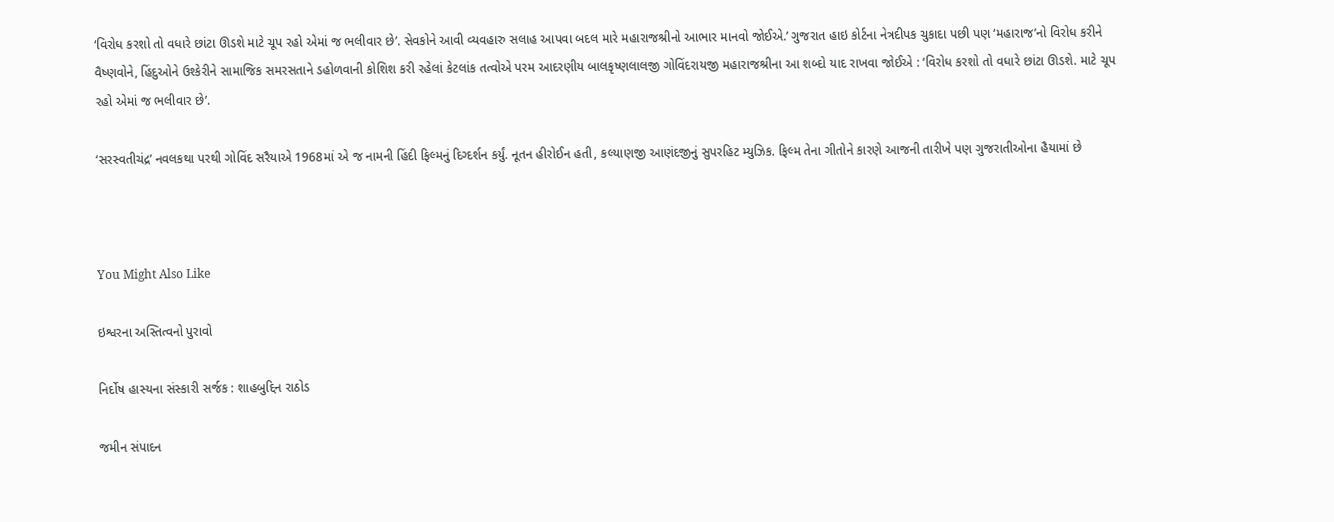‘વિરોધ કરશો તો વધારે છાંટા ઊડશે માટે ચૂપ રહો એમાં જ ભલીવાર છે’. સેવકોને આવી વ્યવહારુ સલાહ આપવા બદલ મારે મહારાજશ્રીનો આભાર માનવો જોઈએ.’ ગુજરાત હાઇ કોર્ટના નેત્રદીપક ચુકાદા પછી પણ ‘મહારાજ’નો વિરોધ કરીને વૈષ્ણવોને, હિંદુઓને ઉશ્કેરીને સામાજિક સમરસતાને ડહોળવાની કોશિશ કરી રહેલાં કેટલાંક તત્વોએ પરમ આદરણીય બાલકૃષ્ણલાલજી ગોવિંદરાયજી મહારાજશ્રીના આ શબ્દો યાદ રાખવા જોઈએ : ‘વિરોધ કરશો તો વધારે છાંટા ઊડશે. માટે ચૂપ રહો એમાં જ ભલીવાર છે’.

‘સરસ્વતીચંદ્ર’ નવલકથા પરથી ગોવિંદ સરૈયાએ 1968માં એ જ નામની હિંદી ફિલ્મનું દિગ્દર્શન કર્યું. નૂતન હીરોઈન હતી, કલ્યાણજી આણંદજીનું સુપરહિટ મ્યુઝિક. ફિલ્મ તેના ગીતોને કારણે આજની તારીખે પણ ગુજરાતીઓના હૈયામાં છે



You Might Also Like

ઇશ્વરના અસ્તિત્વનો પુરાવો

નિર્દોષ હાસ્યના સંસ્કારી સર્જક : શાહબુદ્દિન રાઠોડ

જમીન સંપાદન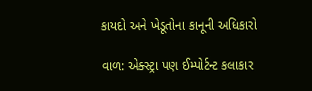કાયદો અને ખેડૂતોના કાનૂની અધિકારો

વાળ: એક્સ્ટ્રા પણ ઈમ્પોર્ટન્ટ કલાકાર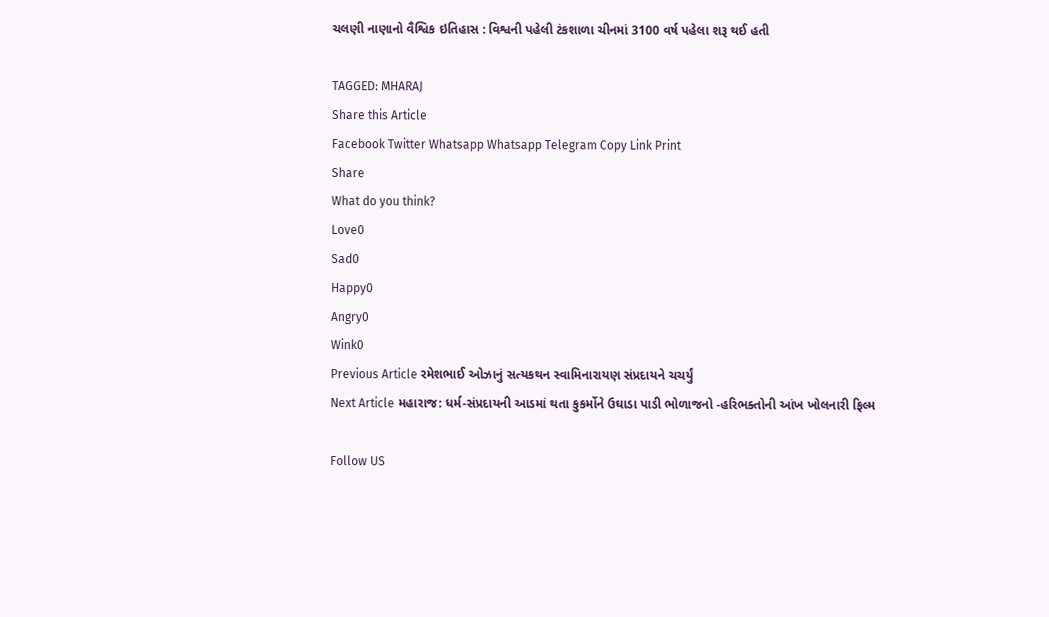ચલણી નાણાનો વૈશ્વિક ઇતિહાસ : વિશ્વની પહેલી ટંકશાળા ચીનમાં 3100 વર્ષ પહેલા શરૂ થઈ હતી

TAGGED: MHARAJ
Share this Article
Facebook Twitter Whatsapp Whatsapp Telegram Copy Link Print
Share
What do you think?
Love0
Sad0
Happy0
Angry0
Wink0
Previous Article રમેશભાઈ ઓઝાનું સત્યકથન સ્વામિનારાયણ સંપ્રદાયને ચચર્યું
Next Article મહારાજ: ધર્મ-સંપ્રદાયની આડમાં થતા કુકર્મોને ઉઘાડા પાડી ભોળાજનો -હરિભક્તોની આંખ ખોલનારી ફિલ્મ

Follow US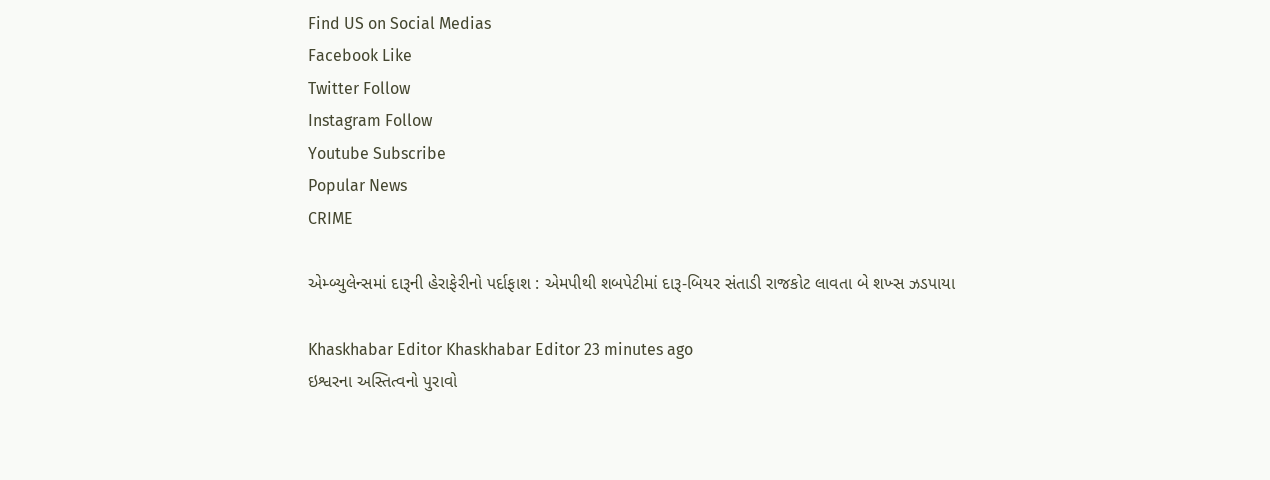Find US on Social Medias
Facebook Like
Twitter Follow
Instagram Follow
Youtube Subscribe
Popular News
CRIME

એમ્બ્યુલેન્સમાં દારૂની હેરાફેરીનો પર્દાફાશ : એમપીથી શબપેટીમાં દારૂ-બિયર સંતાડી રાજકોટ લાવતા બે શખ્સ ઝડપાયા

Khaskhabar Editor Khaskhabar Editor 23 minutes ago
ઇશ્વરના અસ્તિત્વનો પુરાવો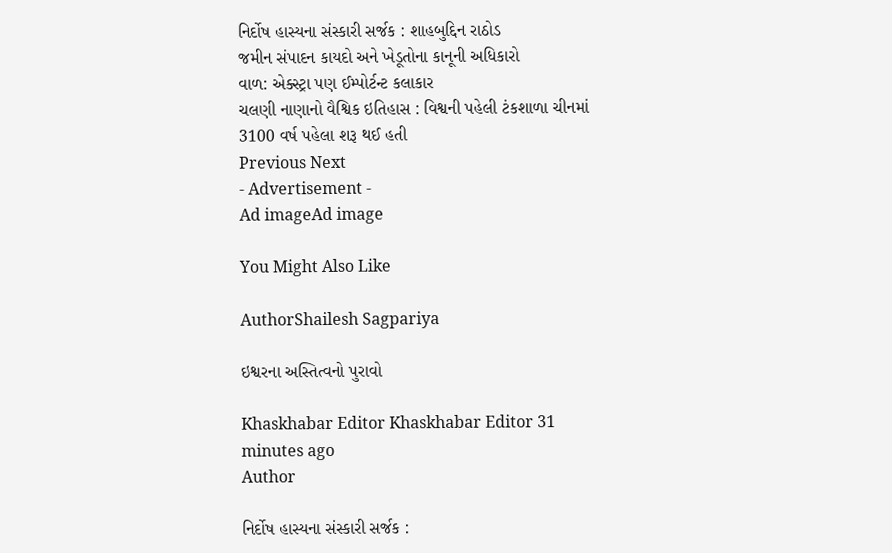નિર્દોષ હાસ્યના સંસ્કારી સર્જક : શાહબુદ્દિન રાઠોડ
જમીન સંપાદન કાયદો અને ખેડૂતોના કાનૂની અધિકારો
વાળ: એક્સ્ટ્રા પણ ઈમ્પોર્ટન્ટ કલાકાર
ચલણી નાણાનો વૈશ્વિક ઇતિહાસ : વિશ્વની પહેલી ટંકશાળા ચીનમાં 3100 વર્ષ પહેલા શરૂ થઈ હતી
Previous Next
- Advertisement -
Ad imageAd image

You Might Also Like

AuthorShailesh Sagpariya

ઇશ્વરના અસ્તિત્વનો પુરાવો

Khaskhabar Editor Khaskhabar Editor 31 minutes ago
Author

નિર્દોષ હાસ્યના સંસ્કારી સર્જક :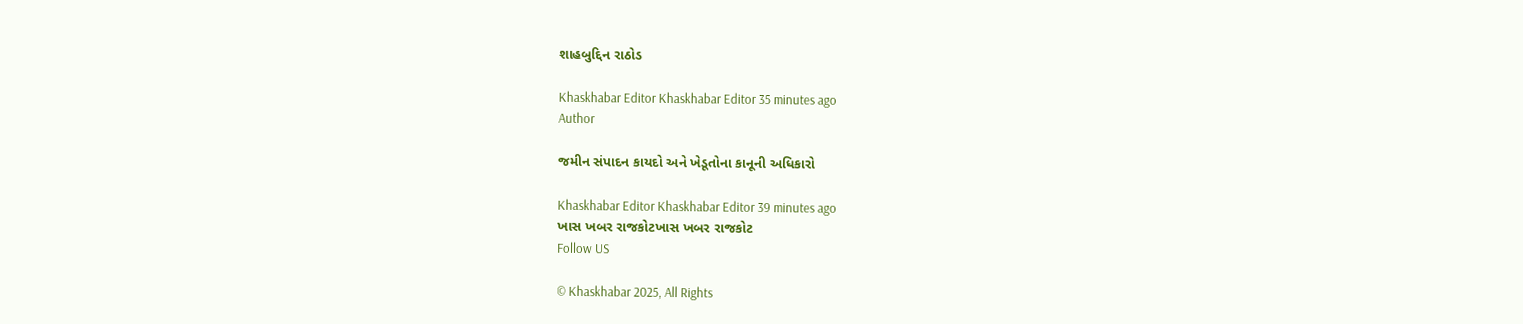શાહબુદ્દિન રાઠોડ

Khaskhabar Editor Khaskhabar Editor 35 minutes ago
Author

જમીન સંપાદન કાયદો અને ખેડૂતોના કાનૂની અધિકારો

Khaskhabar Editor Khaskhabar Editor 39 minutes ago
ખાસ ખબર રાજકોટખાસ ખબર રાજકોટ
Follow US

© Khaskhabar 2025, All Rights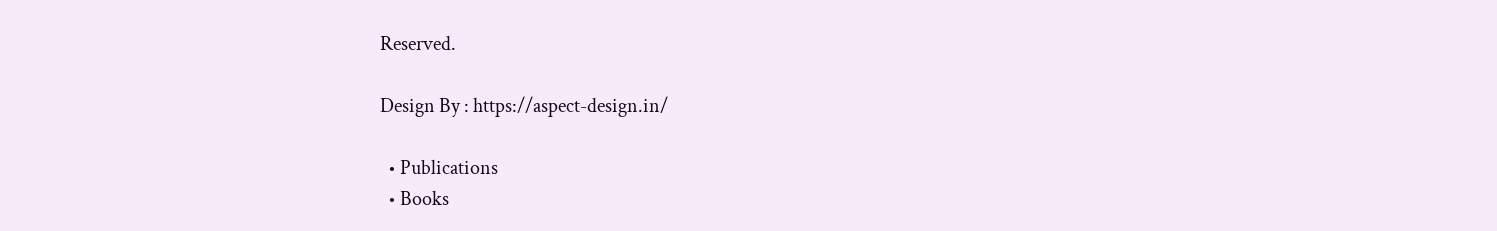Reserved.

Design By : https://aspect-design.in/

  • Publications
  • Books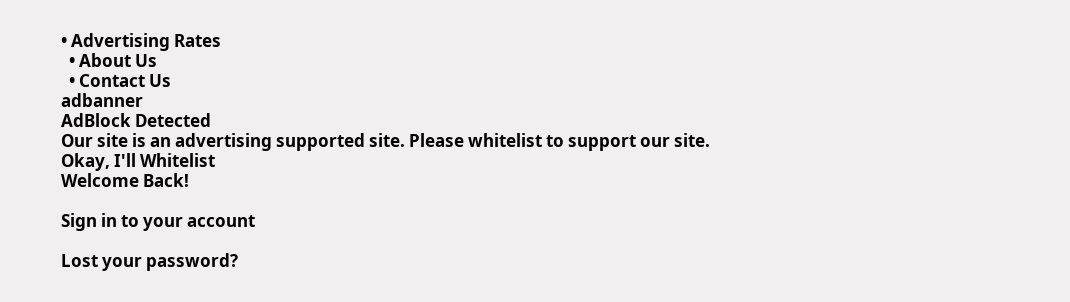• Advertising Rates
  • About Us
  • Contact Us
adbanner
AdBlock Detected
Our site is an advertising supported site. Please whitelist to support our site.
Okay, I'll Whitelist
Welcome Back!

Sign in to your account

Lost your password?